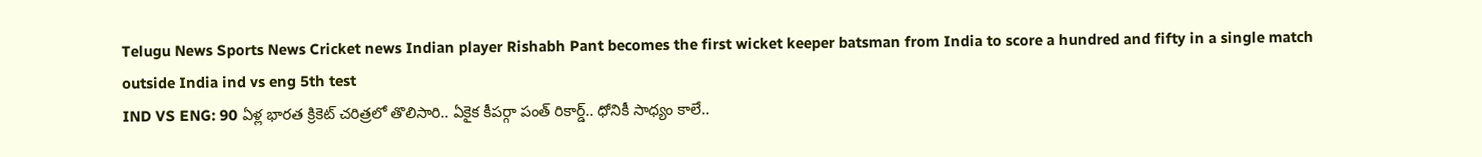Telugu News Sports News Cricket news Indian player Rishabh Pant becomes the first wicket keeper batsman from India to score a hundred and fifty in a single match outside India ind vs eng 5th test
IND VS ENG: 90 ఏళ్ల భారత క్రికెట్ చరిత్రలో తొలిసారి.. ఏకైక కీపర్గా పంత్ రికార్డ్.. ధోనికీ సాధ్యం కాలే..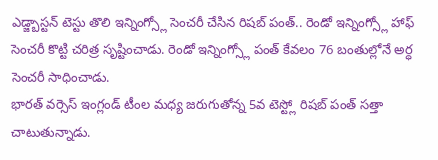ఎడ్జ్బాస్టన్ టెస్టు తొలి ఇన్నింగ్స్లో సెంచరీ చేసిన రిషబ్ పంత్.. రెండో ఇన్నింగ్స్లో హాఫ్ సెంచరీ కొట్టి చరిత్ర సృష్టించాడు. రెండో ఇన్నింగ్స్లో పంత్ కేవలం 76 బంతుల్లోనే అర్ధ సెంచరీ సాధించాడు.
భారత్ వర్సెస్ ఇంగ్లండ్ టీంల మధ్య జరుగుతోన్న 5వ టెస్ట్లో రిషబ్ పంత్ సత్తా చాటుతున్నాడు.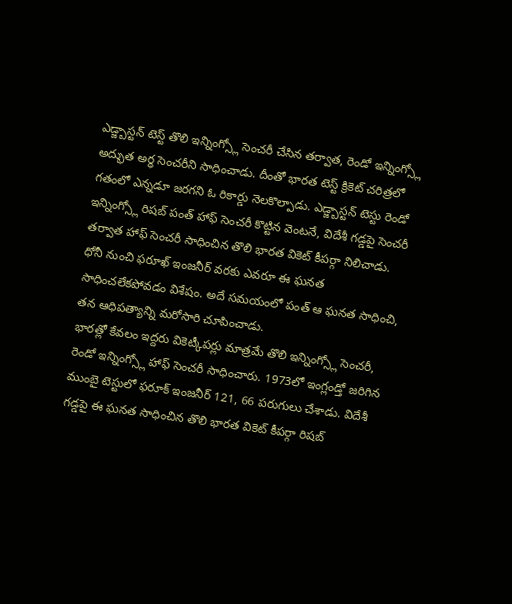ఎడ్జ్బాస్టన్ టెస్ట్ తొలి ఇన్నింగ్స్లో సెంచరీ చేసిన తర్వాత, రెండో ఇన్నింగ్స్లో అద్భుత అర్ధ సెంచరీని సాధించాడు. దీంతో భారత టెస్ట్ క్రికెట్ చరిత్రలో గతంలో ఎన్నడూ జరగని ఓ రికార్డు నెలకొల్పాడు. ఎడ్జ్బాస్టన్ టెస్టు రెండో ఇన్నింగ్స్లో రిషబ్ పంత్ హాఫ్ సెంచరీ కొట్టిన వెంటనే, విదేశీ గడ్డపై సెంచరీ తర్వాత హాఫ్ సెంచరీ సాధించిన తొలి భారత వికెట్ కీపర్గా నిలిచాడు. ధోనీ నుంచి ఫరూఖ్ ఇంజనీర్ వరకు ఎవరూ ఈ ఘనత సాధించలేకపోవడం విశేషం. అదే సమయంలో పంత్ ఆ ఘనత సాధించి, తన ఆధిపత్యాన్ని మరోసారి చూపించాడు.
భారత్లో కేవలం ఇద్దరు వికెట్కీపర్లు మాత్రమే తొలి ఇన్నింగ్స్లో సెంచరీ, రెండో ఇన్నింగ్స్లో హాఫ్ సెంచరీ సాధించారు. 1973లో ఇంగ్లండ్తో జరిగిన ముంబై టెస్టులో ఫరూక్ ఇంజనీర్ 121, 66 పరుగులు చేశాడు. విదేశీ గడ్డపై ఈ ఘనత సాధించిన తొలి భారత వికెట్ కీపర్గా రిషబ్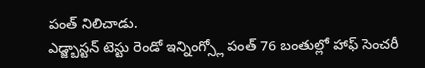పంత్ నిలిచాడు.
ఎడ్జ్బాస్టన్ టెస్టు రెండో ఇన్నింగ్స్లో పంత్ 76 బంతుల్లో హాఫ్ సెంచరీ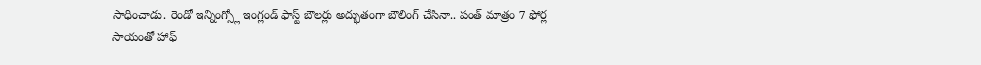సాధించాడు. రెండో ఇన్నింగ్స్లో ఇంగ్లండ్ ఫాస్ట్ బౌలర్లు అద్భుతంగా బౌలింగ్ చేసినా.. పంత్ మాత్రం 7 ఫోర్ల సాయంతో హాఫ్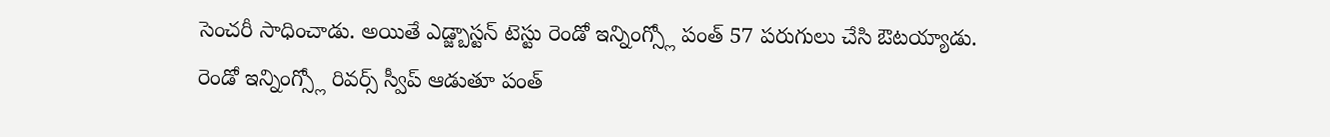సెంచరీ సాధించాడు. అయితే ఎడ్జ్బాస్టన్ టెస్టు రెండో ఇన్నింగ్స్లో పంత్ 57 పరుగులు చేసి ఔటయ్యాడు.
రెండో ఇన్నింగ్స్లో రివర్స్ స్వీప్ ఆడుతూ పంత్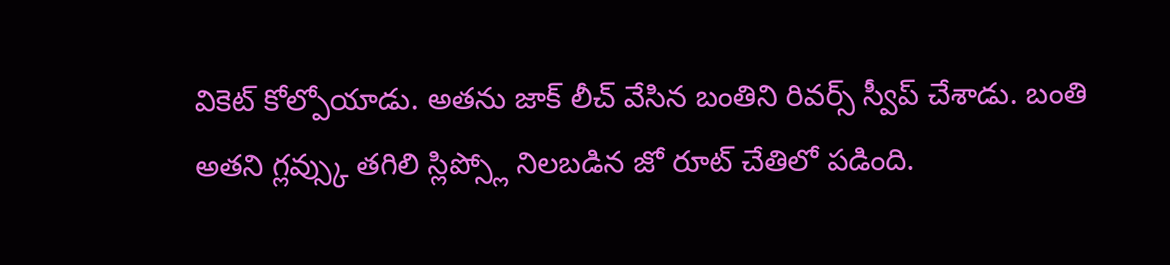వికెట్ కోల్పోయాడు. అతను జాక్ లీచ్ వేసిన బంతిని రివర్స్ స్వీప్ చేశాడు. బంతి అతని గ్లవ్స్కు తగిలి స్లిప్స్లో నిలబడిన జో రూట్ చేతిలో పడింది.